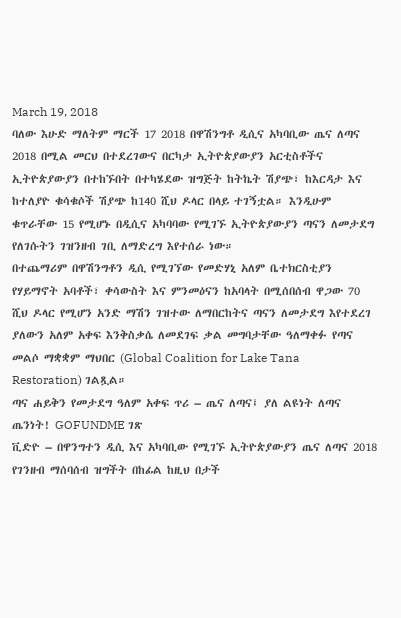March 19, 2018
ባለው እሁድ ማለትም ማርች 17 2018 በዋሽንግቶ ዲሲና አካባቢው ጤና ለጣና 2018 በሚል መርህ በተደረገውና በርካታ ኢትዮጵያውያን አርቲስቶችና ኢትዮጵያውያን በተከኙበት በተካሄደው ዝግጅት ከትኬት ሽያጭ፣ ከእርዳታ እና ከተለያዮ ቁሳቁሶች ሽያጭ ከ140 ሺህ ዶላር በላይ ተገኝቷል። እንዲሁም ቁጥራቸው 15 የሚሆኑ በዲሲና አካባባው የሚገኙ ኢትዮጵያውያን ጣናን ለመታደግ የለገሱትን ገዝንዘብ ገቢ ለማድረግ እየተሰራ ነው።
በተጨማሪም በዋሽንግቶን ዲሲ የሚገኘው የመድሃኒ አለም ቤተክርስቲያን የሃይማኖት አባቶች፣ ቀሳውስት እና ምንመዕናን ከአባላት በሚሰበሰብ ዋጋው 70 ሺህ ዶላር የሚሆን አንድ ማሽን ገዝተው ለማበርከትና ጣናን ለመታደግ እየተደረገ ያለውን አለም አቀፍ እንቅስቃሴ ለመደገፍ ቃል መግባታቸው ዓለማቀፉ የጣና መልሶ ማቋቋም ማህበር (Global Coalition for Lake Tana Restoration) ገልጿል።
ጣና ሐይቅን የመታደግ ዓለም አቀፍ ጥሪ – ጤና ለጣና፤ ያለ ልዩነት ለጣና ጤንነት! GOFUNDME ገጽ
ቪድዮ – በዋንግተን ዲሲ እና አካባቢው የሚገኙ ኢትዮጵያውያን ጤና ለጣና 2018 የገንዘብ ማሰባሰብ ዝግችት በከፊል ከዚህ በታች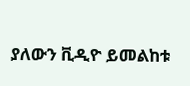ያለውን ቪዲዮ ይመልከቱ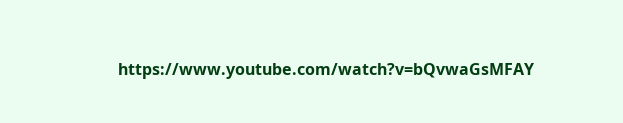https://www.youtube.com/watch?v=bQvwaGsMFAY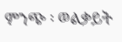ምንጭ ፡ ወልቃይት